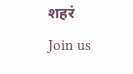शहरं
Join us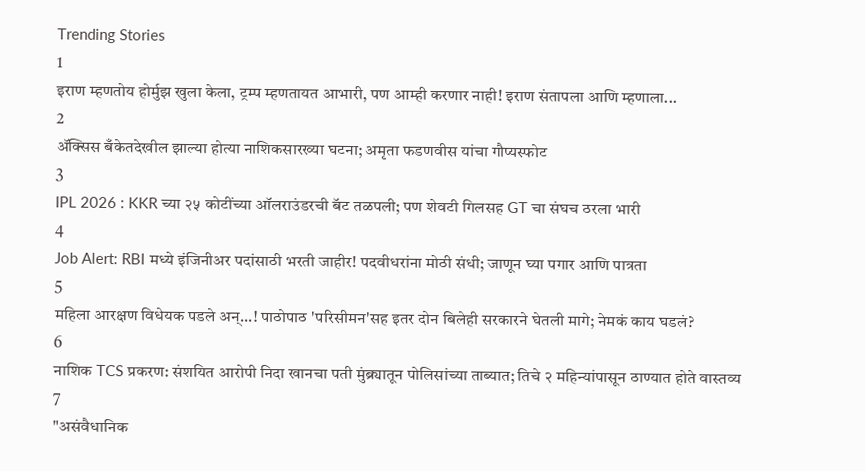Trending Stories
1
इराण म्हणतोय होर्मुझ खुला केला, ट्रम्प म्हणतायत आभारी, पण आम्ही करणार नाही! इराण संतापला आणि म्हणाला...
2
ॲक्सिस बँकेतदेखील झाल्या होत्या नाशिकसारख्या घटना; अमृता फडणवीस यांचा गौप्यस्फोट
3
IPL 2026 : KKR च्या २५ कोटींच्या ऑलराउंडरची बॅट तळपली; पण शेवटी गिलसह GT चा संघच ठरला भारी
4
Job Alert: RBI मध्ये इंजिनीअर पदांसाठी भरती जाहीर! पदवीधरांना मोठी संधी; जाणून घ्या पगार आणि पात्रता
5
महिला आरक्षण विधेयक पडले अन्...! पाठोपाठ 'परिसीमन'सह इतर दोन बिलेही सरकारने घेतली मागे; नेमकं काय घडलं?
6
नाशिक TCS प्रकरण: संशयित आरोपी निदा खानचा पती मुंब्र्यातून पोलिसांच्या ताब्यात; तिचे २ महिन्यांपासून ठाण्यात होते वास्तव्य
7
"असंवैधानिक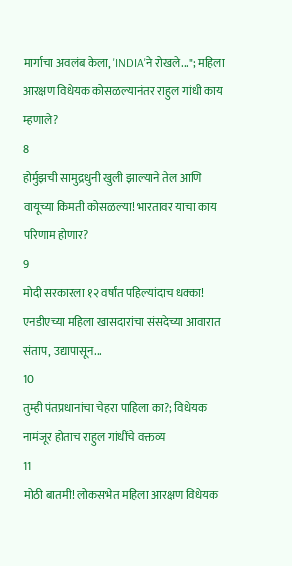मार्गाचा अवलंब केला, 'INDIA'ने रोखले..."; महिला आरक्षण विधेयक कोसळल्यानंतर राहुल गांधी काय म्हणाले?
8
होर्मुझची सामुद्रधुनी खुली झाल्याने तेल आणि वायूच्या किमती कोसळल्या! भारतावर याचा काय परिणाम होणार?
9
मोदी सरकारला १२ वर्षांत पहिल्यांदाच धक्का! एनडीएच्या महिला खासदारांचा संसदेच्या आवारात संताप, उद्यापासून...
10
तुम्ही पंतप्रधानांचा चेहरा पाहिला का?; विधेयक नामंजूर होताच राहुल गांधींचे वक्तव्य
11
मोठी बातमी! लोकसभेत महिला आरक्षण विधेयक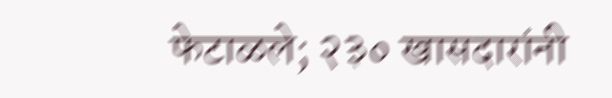फेटाळले; २३० खासदारांनी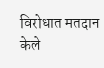विरोधात मतदान केले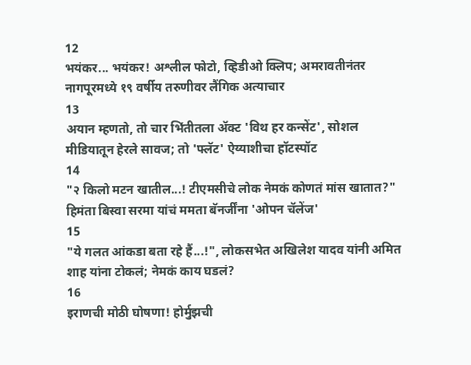12
भयंकर... भयंकर! अश्लील फोटो, व्हिडीओ क्लिप; अमरावतीनंतर नागपूरमध्ये १९ वर्षीय तरुणीवर लैंगिक अत्याचार
13
अयान म्हणतो, तो चार भिंतीतला अ‍ॅक्ट 'विथ हर कन्सेंट', सोशल मीडियातून हेरले सावज; तो 'फ्लॅट' ऐय्याशीचा हॉटस्पॉट
14
"२ किलो मटन खातील...! टीएमसीचे लोक नेमकं कोणतं मांस खातात?" हिमंता बिस्वा सरमा यांचं ममता बॅनर्जींना 'ओपन चॅलेंज'
15
"ये गलत आंकडा बता रहे हैं...!", लोकसभेत अखिलेश यादव यांनी अमित शाह यांना टोकलं; नेमकं काय घडलं?
16
इराणची मोठी घोषणा! होर्मुझची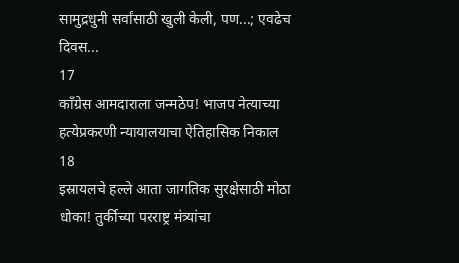सामुद्रधुनी सर्वांसाठी खुली केली, पण...; एवढेच दिवस...
17
काँग्रेस आमदाराला जन्मठेप! भाजप नेत्याच्या हत्येप्रकरणी न्यायालयाचा ऐतिहासिक निकाल
18
इस्रायलचे हल्ले आता जागतिक सुरक्षेसाठी मोठा धोका! तुर्कीच्या परराष्ट्र मंत्र्यांचा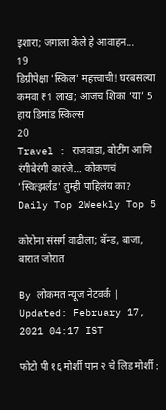इशारा; जगाला केले हे आवाहन...
19
डिग्रीपेक्षा 'स्किल' महत्त्वाची! घरबसल्या कमवा ₹1 लाख; आजच शिका ‘या’ 5 हाय डिमांड स्किल्स
20
Travel : राजवाडा, बोटींग आणि रंगीबेरंगी कारंजे… कोकणचं 'स्वित्झर्लंड' तुम्ही पाहिलंय का?
Daily Top 2Weekly Top 5

कोरोना संसर्ग वाढीला; बॅन्ड, बाजा, बारात जोरात

By लोकमत न्यूज नेटवर्क | Updated: February 17, 2021 04:17 IST

फोटो पी १६ मोर्शी पान २ चे लिड मोर्शी :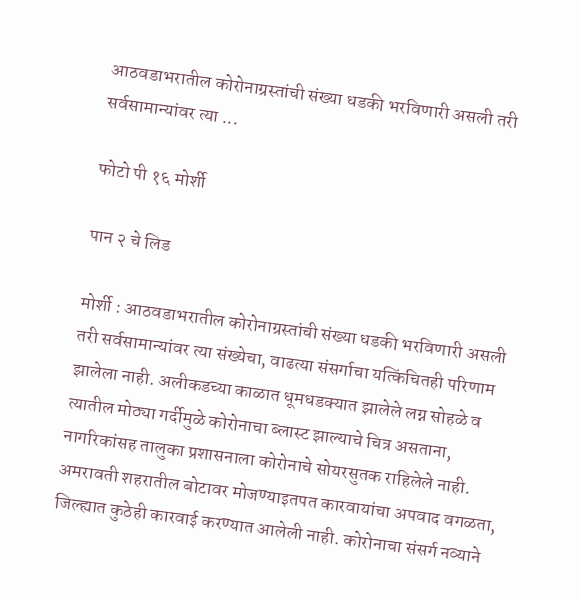आठवडाभरातील कोरोनाग्रस्तांची संख्या धडकी भरविणारी असली तरी सर्वसामान्यांवर त्या ...

फोटो पी १६ मोर्शी

पान २ चे लिड

मोर्शी : आठवडाभरातील कोरोनाग्रस्तांची संख्या धडकी भरविणारी असली तरी सर्वसामान्यांवर त्या संख्येचा, वाढत्या संसर्गाचा यत्किंचितही परिणाम झालेला नाही. अलीकडच्या काळात धूमधडक्यात झालेले लग्न सोहळे व त्यातील मोठ्या गर्दीमुळे कोरोनाचा ब्लास्ट झाल्याचे चित्र असताना, नागरिकांसह तालुका प्रशासनाला कोरोनाचे सोयरसुतक राहिलेले नाही. अमरावती शहरातील बोटावर मोजण्याइतपत कारवायांचा अपवाद वगळता, जिल्ह्यात कुठेही कारवाई करण्यात आलेली नाही. कोरोनाचा संसर्ग नव्याने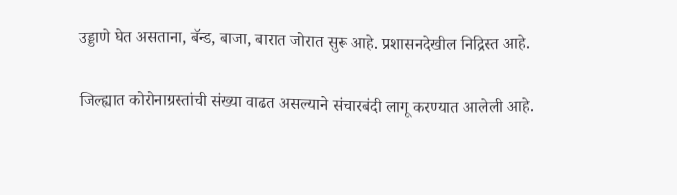उड्डाणे घेत असताना, बॅन्ड, बाजा, बारात जोरात सुरू आहे. प्रशासनदेखील निद्रिस्त आहे.

जिल्ह्यात कोरोनाग्रस्तांची संख्या वाढत असल्याने संचारबंदी लागू करण्यात आलेली आहे.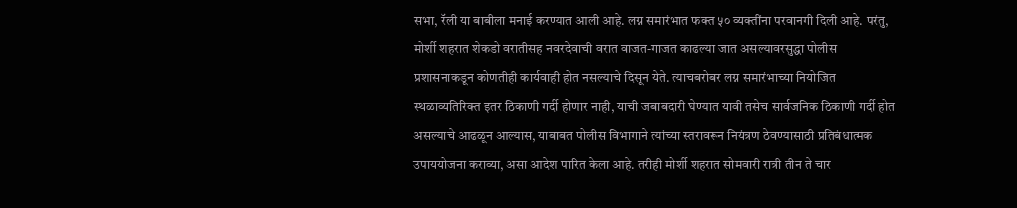सभा, रॅली या बाबीला मनाई करण्यात आली आहे. लग्न समारंभात फक्त ५० व्यक्तींना परवानगी दिली आहे. परंतु, मोर्शी शहरात शेकडो वरातीसह नवरदेवाची वरात वाजत-गाजत काढल्या जात असल्यावरसुद्धा पोलीस प्रशासनाकडून कोणतीही कार्यवाही होत नसल्याचे दिसून येते. त्याचबरोबर लग्न समारंभाच्या नियोजित स्थळाव्यतिरिक्त इतर ठिकाणी गर्दी होणार नाही, याची जबाबदारी घेण्यात यावी तसेच सार्वजनिक ठिकाणी गर्दी होत असल्याचे आढळून आल्यास, याबाबत पोलीस विभागाने त्यांच्या स्तरावरून नियंत्रण ठेवण्यासाठी प्रतिबंधात्मक उपाययोजना कराव्या, असा आदेश पारित केला आहे. तरीही मोर्शी शहरात सोमवारी रात्री तीन ते चार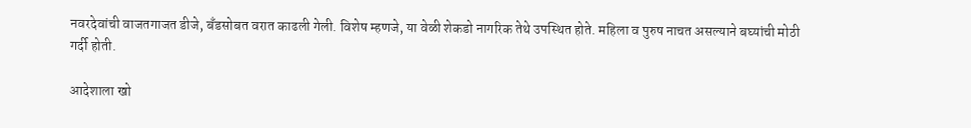नवरदेवांची वाजतगाजत डीजे, बँडसोबत वरात काढली गेली. विशेष म्हणजे, या वेळी शेकडो नागरिक तेथे उपस्थित होते. महिला व पुरुष नाचत असल्याने बघ्यांची मोठी गर्दी होती.

आदेशाला खो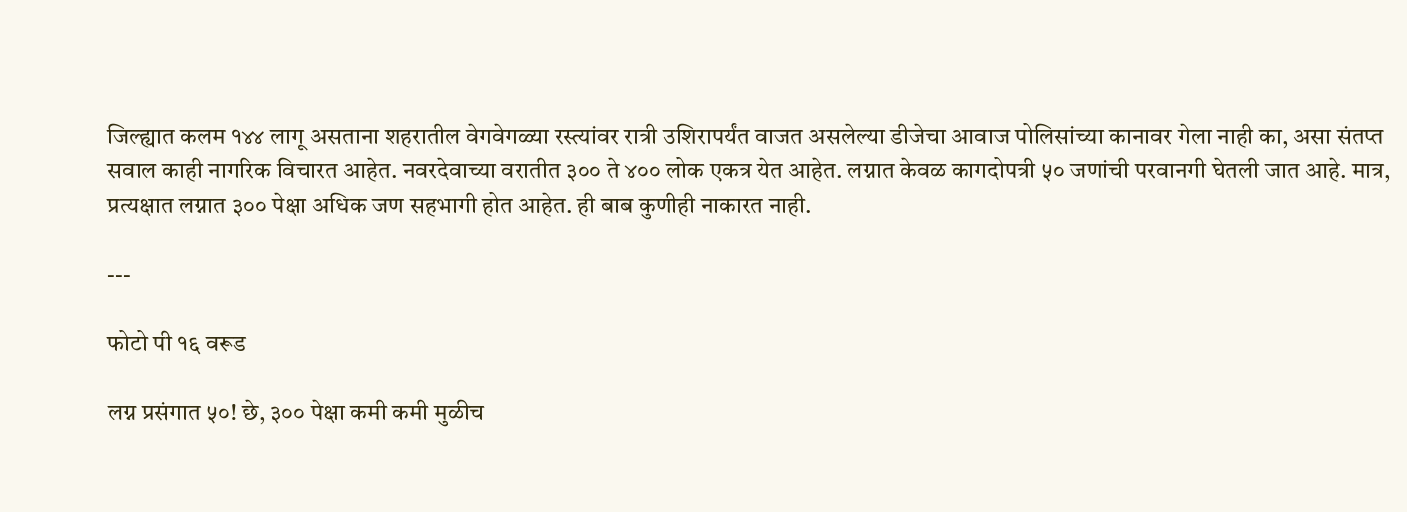जिल्ह्यात कलम १४४ लागू असताना शहरातील वेगवेगळ्या रस्त्यांवर रात्री उशिरापर्यंत वाजत असलेल्या डीजेचा आवाज पोलिसांच्या कानावर गेला नाही का, असा संतप्त सवाल काही नागरिक विचारत आहेत. नवरदेवाच्या वरातीत ३०० ते ४०० लोक एकत्र येत आहेत. लग्नात केवळ कागदोपत्री ५० जणांची परवानगी घेतली जात आहे. मात्र, प्रत्यक्षात लग्नात ३०० पेक्षा अधिक जण सहभागी होत आहेत. ही बाब कुणीही नाकारत नाही.

---

फोटो पी १६ वरूड

लग्न प्रसंगात ५०! छे, ३०० पेक्षा कमी कमी मुळीच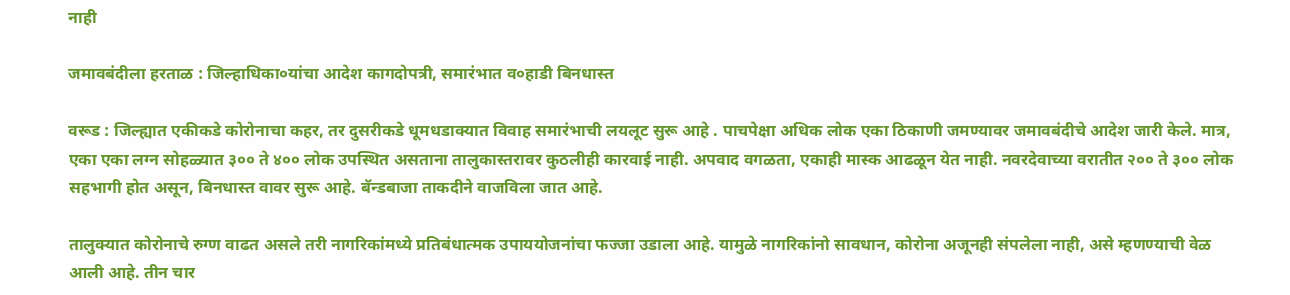नाही

जमावबंदीला हरताळ : जिल्हाधिका०यांचा आदेश कागदोपत्री, समारंभात व०हाडी बिनधास्त

वरूड : जिल्ह्यात एकीकडे कोरोनाचा कहर, तर दुसरीकडे धूमधडाक्यात विवाह समारंभाची लयलूट सुरू आहे . पाचपेक्षा अधिक लोक एका ठिकाणी जमण्यावर जमावबंदीचे आदेश जारी केले. मात्र, एका एका लग्न सोहळ्यात ३०० ते ४०० लोक उपस्थित असताना तालुकास्तरावर कुठलीही कारवाई नाही. अपवाद वगळता, एकाही मास्क आढळून येत नाही. नवरदेवाच्या वरातीत २०० ते ३०० लोक सहभागी होत असून, बिनधास्त वावर सुरू आहे. बॅन्डबाजा ताकदीने वाजविला जात आहे.

तालुक्यात कोरोनाचे रुग्ण वाढत असले तरी नागरिकांमध्ये प्रतिबंधात्मक उपाययोजनांचा फज्जा उडाला आहे. यामुळे नागरिकांनो सावधान, कोरोना अजूनही संपलेला नाही, असे म्हणण्याची वेळ आली आहे. तीन चार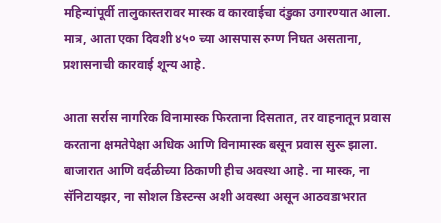महिन्यांपूर्वी तालुकास्तरावर मास्क व कारवाईचा दंडुका उगारण्यात आला. मात्र, आता एका दिवशी ४५० च्या आसपास रुग्ण निघत असताना, प्रशासनाची कारवाई शून्य आहे.

आता सर्रास नागरिक विनामास्क फिरताना दिसतात, तर वाहनातून प्रवास करताना क्षमतेपेक्षा अधिक आणि विनामास्क बसून प्रवास सुरू झाला. बाजारात आणि वर्दळीच्या ठिकाणी हीच अवस्था आहे. ना मास्क, ना सॅनिटायझर, ना सोशल डिस्टन्स अशी अवस्था असून आठवडाभरात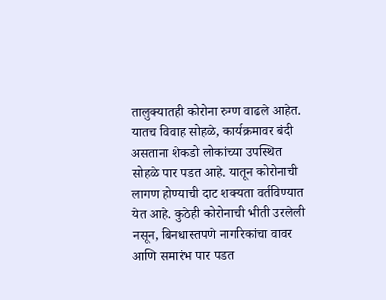तालुक्यातही कोरोना रुग्ण वाढले आहेत. यातच विवाह सोहळे, कार्यक्रमावर बंदी असताना शेकडो लोकांच्या उपस्थित सोहळे पार पडत आहे. यातून कोरोनाची लागण होण्याची दाट शक्यता वर्तविण्यात येत आहे. कुठेही कोरोनाची भीती उरलेली नसून, बिनधास्तपणे नागरिकांचा वावर आणि समारंभ पार पडत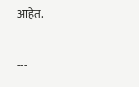आहेत.

---